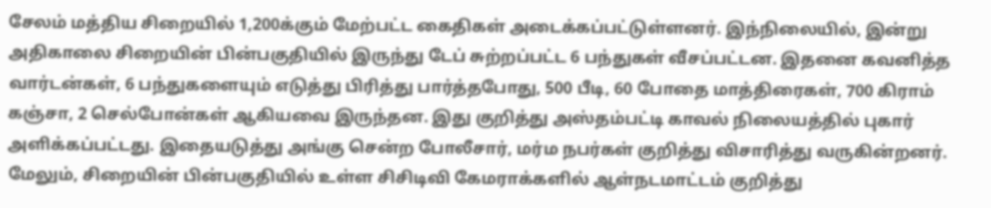சேலம் மத்திய சிறையில் 1,200க்கும் மேற்பட்ட கைதிகள் அடைக்கப்பட்டுள்ளனர். இந்நிலையில், இன்று அதிகாலை சிறையின் பின்பகுதியில் இருந்து டேப் சுற்றப்பட்ட 6 பந்துகள் வீசப்பட்டன. இதனை கவனித்த வார்டன்கள், 6 பந்துகளையும் எடுத்து பிரித்து பார்த்தபோது, 500 பீடி, 60 போதை மாத்திரைகள், 700 கிராம் கஞ்சா, 2 செல்போன்கள் ஆகியவை இருந்தன. இது குறித்து அஸ்தம்பட்டி காவல் நிலையத்தில் புகார் அளிக்கப்பட்டது. இதையடுத்து அங்கு சென்ற போலீசார், மர்ம நபர்கள் குறித்து விசாரித்து வருகின்றனர். மேலும், சிறையின் பின்பகுதியில் உள்ள சிசிடிவி கேமராக்களில் ஆள்நடமாட்டம் குறித்து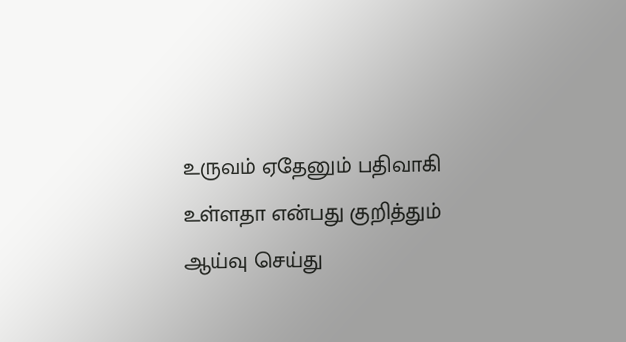உருவம் ஏதேனும் பதிவாகி உள்ளதா என்பது குறித்தும் ஆய்வு செய்து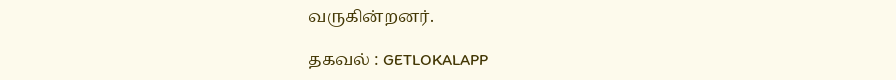வருகின்றனர்.

தகவல் : GETLOKALAPP